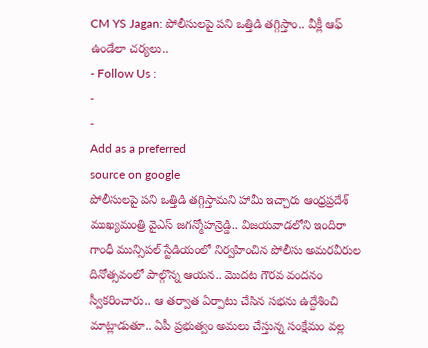CM YS Jagan: పోలీసులపై పని ఒత్తిడి తగ్గిస్తాం.. వీక్లీ ఆఫ్ ఉండేలా చర్యలు..
- Follow Us :
-
-
Add as a preferred
source on google
పోలీసులపై పని ఒత్తిడి తగ్గిస్తామని హామీ ఇచ్చారు ఆంధ్రప్రదేశ్ ముఖ్యమంత్రి వైఎస్ జగన్మోహన్రెడ్డి.. విజయవాడలోని ఇందిరా గాంధీ మున్సిపల్ స్టేడియంలో నిర్వహించిన పోలీసు అమరవీరుల దినోత్సవంలో పాల్గొన్న ఆయన.. మొదట గౌరవ వందనం స్వీకరించారు.. ఆ తర్వాత ఏర్పాటు చేసిన సభను ఉద్దేశించి మాట్లాడుతూ.. ఏపీ ప్రభుత్వం అమలు చేస్తున్న సంక్షేమం వల్ల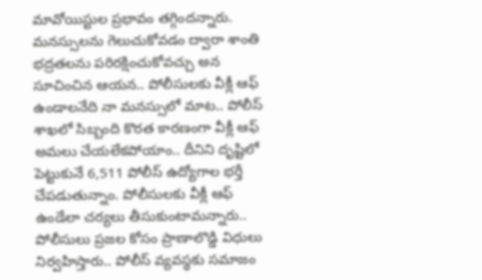మావోయిస్టుల ప్రభావం తగ్గిందన్నారు. మనస్సులను గెలుచుకోవడం ద్వారా శాంతి భద్రతలను పరిరక్షించుకోవచ్చు అన సూచించిన ఆయన.. పోలీసులకు వీక్లీ ఆఫ్ ఉండాలనేది నా మనస్సులో మాట.. పోలీస్ శాఖలో సిబ్బంది కొరత కారణంగా వీక్లీ ఆఫ్ అమలు చేయలేకపోయాం.. దీనిని దృష్టిలో పెట్టుకునే 6,511 పోలీస్ ఉద్యోగాల భర్తీ చేపడుతున్నాం. పోలీసులకు వీక్లీ ఆఫ్ ఉండేలా చర్యలు తీసుకుంటామన్నారు.. పోలీసులు ప్రజల కోసం ప్రాణాలొడ్డి విధులు నిర్వహిస్తారు.. పోలీస్ వ్యవస్థకు సమాజం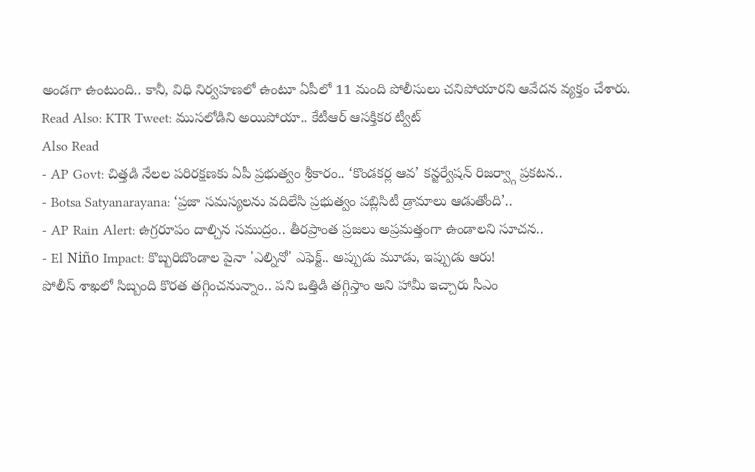అండగా ఉంటుంది.. కానీ, విధి నిర్వహణలో ఉంటూ ఏపీలో 11 మంది పోలీసులు చనిపోయారని ఆవేదన వ్యక్తం చేశారు.
Read Also: KTR Tweet: ముసలోడిని అయిపోయా.. కేటీఆర్ ఆసక్తికర ట్వీట్
Also Read
- AP Govt: చిత్తడి నేలల పరిరక్షణకు ఏపీ ప్రభుత్వం శ్రీకారం.. ‘కొండకర్ల ఆవ’ కన్జర్వేషన్ రిజర్వ్గా ప్రకటన..
- Botsa Satyanarayana: ‘ప్రజా సమస్యలను వదిలేసి ప్రభుత్వం పబ్లిసిటీ డ్రామాలు ఆడుతోంది’..
- AP Rain Alert: ఉగ్రరూపం దాల్చిన సముద్రం.. తీరప్రాంత ప్రజలు అప్రమత్తంగా ఉండాలని సూచన..
- El Niño Impact: కొబ్బరిబొండాల పైనా 'ఎల్నినో' ఎఫెక్ట్.. అప్పుడు మూడు, ఇప్పుడు ఆరు!
పోలీస్ శాఖలో సిబ్బంది కొరత తగ్గించనున్నాం.. పని ఒత్తిడి తగ్గిస్తాం అని హామీ ఇచ్చారు సీఎం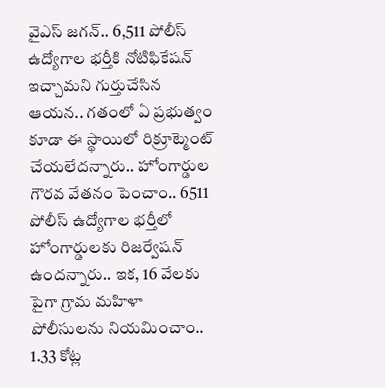వైఎస్ జగన్.. 6,511 పోలీస్ ఉద్యోగాల భర్తీకి నోటిఫికేషన్ ఇచ్చామని గుర్తుచేసిన ఆయన.. గతంలో ఏ ప్రభుత్వం కూడా ఈ స్థాయిలో రిక్రూట్మెంట్ చేయలేదన్నారు.. హోంగార్డుల గౌరవ వేతనం పెంచాం.. 6511 పోలీస్ ఉద్యోగాల భర్తీలో హోంగార్డులకు రిజర్వేషన్ ఉందన్నారు.. ఇక, 16 వేలకు పైగా గ్రామ మహిళా పోలీసులను నియమించాం.. 1.33 కోట్ల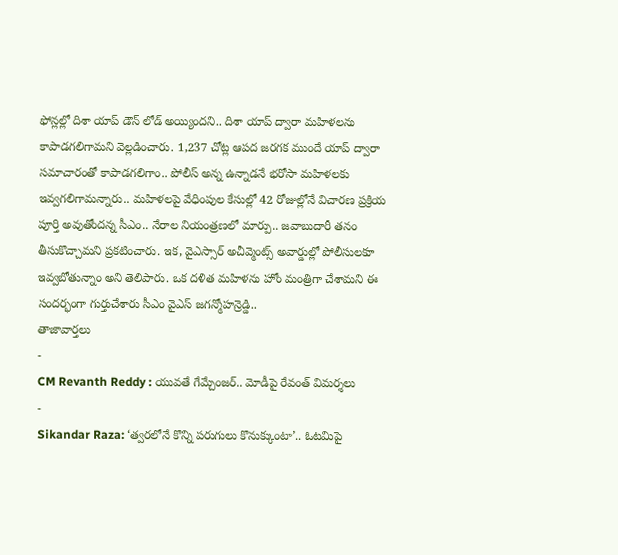ఫోన్లల్లో దిశా యాప్ డౌన్ లోడ్ అయ్యిందని.. దిశా యాప్ ద్వారా మహిళలను కాపాడగలిగామని వెల్లడించారు. 1,237 చోట్ల ఆపద జరగక ముందే యాప్ ద్వారా సమాచారంతో కాపాడగలిగాం.. పోలీస్ అన్న ఉన్నాడనే భరోసా మహిళలకు ఇవ్వగలిగామన్నారు.. మహిళలపై వేధింపుల కేసుల్లో 42 రోజుల్లోనే విచారణ ప్రక్రియ పూర్తి అవుతోందన్న సీఎం.. నేరాల నియంత్రణలో మార్పు.. జవాబుదారీ తనం తీసుకొచ్చామని ప్రకటించారు. ఇక, వైఎస్సార్ అచీవ్మెంట్స్ అవార్డుల్లో పోలీసులకూ ఇవ్వబోతున్నాం అని తెలిపారు. ఒక దళిత మహిళను హోం మంత్రిగా చేశామని ఈ సందర్భంగా గుర్తుచేశారు సీఎం వైఎస్ జగన్మోహన్రెడ్డి..
తాజావార్తలు
-
CM Revanth Reddy : యువతే గేమ్చేంజర్.. మోడీపై రేవంత్ విమర్శలు
-
Sikandar Raza: ‘త్వరలోనే కొన్ని పరుగులు కొనుక్కుంటా’.. ఓటమిపై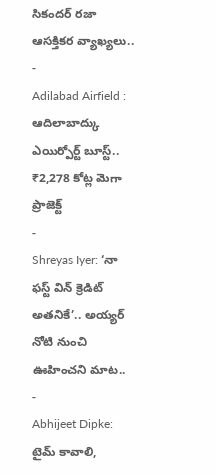సికందర్ రజా ఆసక్తికర వ్యాఖ్యలు..
-
Adilabad Airfield : ఆదిలాబాద్కు ఎయిర్పోర్ట్ బూస్ట్.. ₹2,278 కోట్ల మెగా ప్రాజెక్ట్
-
Shreyas Iyer: ‘నా ఫస్ట్ విన్ క్రెడిట్ అతనికే’.. అయ్యర్ నోటి నుంచి ఊహించని మాట..
-
Abhijeet Dipke: టైమ్ కావాలి,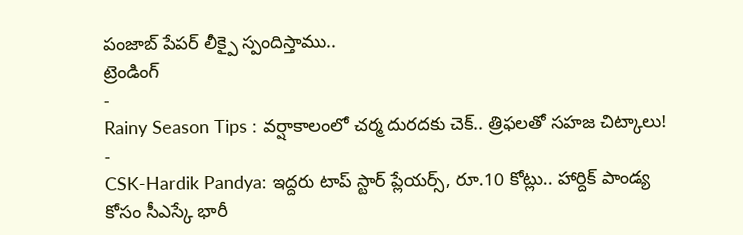పంజాబ్ పేపర్ లీక్పై స్పందిస్తాము..
ట్రెండింగ్
-
Rainy Season Tips : వర్షాకాలంలో చర్మ దురదకు చెక్.. త్రిఫలతో సహజ చిట్కాలు!
-
CSK-Hardik Pandya: ఇద్దరు టాప్ స్టార్ ప్లేయర్స్, రూ.10 కోట్లు.. హార్దిక్ పాండ్య కోసం సీఎస్కే భారీ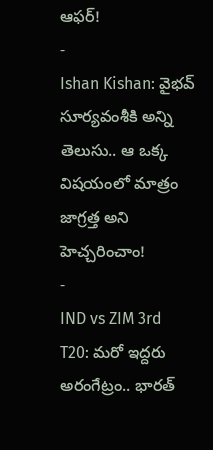ఆఫర్!
-
Ishan Kishan: వైభవ్ సూర్యవంశీకి అన్ని తెలుసు.. ఆ ఒక్క విషయంలో మాత్రం జాగ్రత్త అని హెచ్చరించాం!
-
IND vs ZIM 3rd T20: మరో ఇద్దరు అరంగేట్రం.. భారత్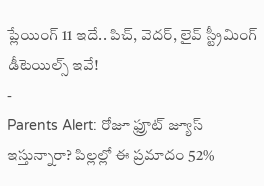ప్లేయింగ్ 11 ఇదే.. పిచ్, వెదర్, లైవ్ స్ట్రీమింగ్ డీటెయిల్స్ ఇవే!
-
Parents Alert: రోజూ ఫ్రూట్ జ్యూస్ ఇస్తున్నారా? పిల్లల్లో ఈ ప్రమాదం 52%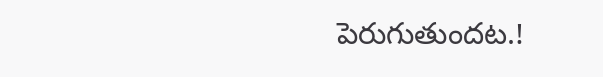పెరుగుతుందట.!